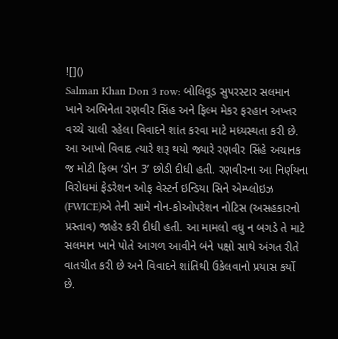![]()
Salman Khan Don 3 row: બોલિવૂડ સુપરસ્ટાર સલમાન ખાને અભિનેતા રણવીર સિંહ અને ફિલ્મ મેકર ફરહાન અખ્તર વચ્ચે ચાલી રહેલા વિવાદને શાંત કરવા માટે મધ્યસ્થતા કરી છે. આ આખો વિવાદ ત્યારે શરૂ થયો જ્યારે રણવીર સિંહે અચાનક જ મોટી ફિલ્મ ‘ડોન 3’ છોડી દીધી હતી. રણવીરના આ નિર્ણયના વિરોધમાં ફેડરેશન ઓફ વેસ્ટર્ન ઇન્ડિયા સિને એમ્પ્લોઇઝ (FWICE)એ તેની સામે નોન-કોઓપરેશન નોટિસ (અસહકારનો પ્રસ્તાવ) જાહેર કરી દીધી હતી. આ મામલો વધુ ન બગડે તે માટે સલમાન ખાને પોતે આગળ આવીને બંને પક્ષો સાથે અંગત રીતે વાતચીત કરી છે અને વિવાદને શાંતિથી ઉકેલવાનો પ્રયાસ કર્યો છે.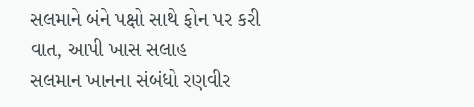સલમાને બંને પક્ષો સાથે ફોન પર કરી વાત, આપી ખાસ સલાહ
સલમાન ખાનના સંબંધો રણવીર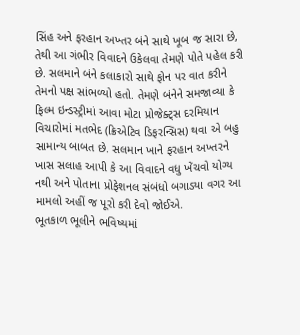સિંહ અને ફરહાન અખ્તર બંને સાથે ખૂબ જ સારા છે, તેથી આ ગંભીર વિવાદને ઉકેલવા તેમણે પોતે પહેલ કરી છે. સલમાને બંને કલાકારો સાથે ફોન પર વાત કરીને તેમનો પક્ષ સાંભળ્યો હતો. તેમણે બંનેને સમજાવ્યા કે ફિલ્મ ઇન્ડસ્ટ્રીમાં આવા મોટા પ્રોજેક્ટ્સ દરમિયાન વિચારોમાં મતભેદ (ક્રિએટિવ ડિફરન્સિસ) થવા એ બહુ સામાન્ય બાબત છે. સલમાન ખાને ફરહાન અખ્તરને ખાસ સલાહ આપી કે આ વિવાદને વધુ ખેંચવો યોગ્ય નથી અને પોતાના પ્રોફેશનલ સંબંધો બગાડ્યા વગર આ મામલો અહીં જ પૂરો કરી દેવો જોઈએ.
ભૂતકાળ ભૂલીને ભવિષ્યમાં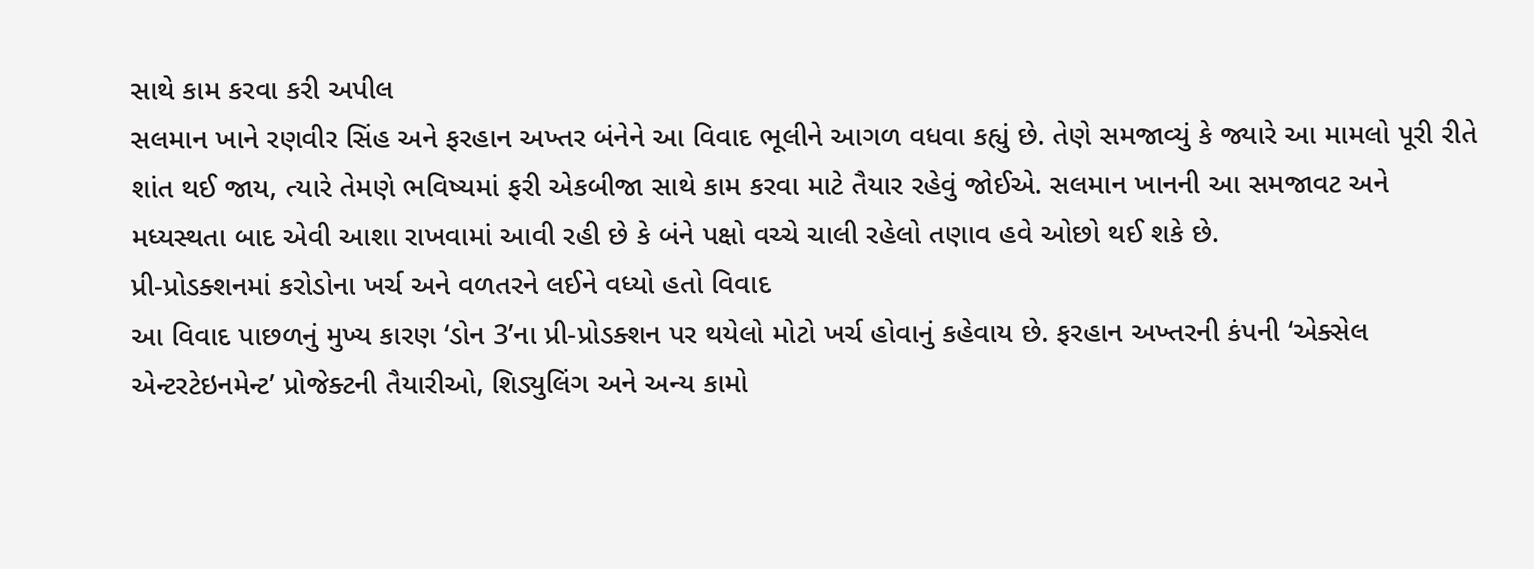સાથે કામ કરવા કરી અપીલ
સલમાન ખાને રણવીર સિંહ અને ફરહાન અખ્તર બંનેને આ વિવાદ ભૂલીને આગળ વધવા કહ્યું છે. તેણે સમજાવ્યું કે જ્યારે આ મામલો પૂરી રીતે શાંત થઈ જાય, ત્યારે તેમણે ભવિષ્યમાં ફરી એકબીજા સાથે કામ કરવા માટે તૈયાર રહેવું જોઈએ. સલમાન ખાનની આ સમજાવટ અને મધ્યસ્થતા બાદ એવી આશા રાખવામાં આવી રહી છે કે બંને પક્ષો વચ્ચે ચાલી રહેલો તણાવ હવે ઓછો થઈ શકે છે.
પ્રી-પ્રોડક્શનમાં કરોડોના ખર્ચ અને વળતરને લઈને વધ્યો હતો વિવાદ
આ વિવાદ પાછળનું મુખ્ય કારણ ‘ડોન 3’ના પ્રી-પ્રોડક્શન પર થયેલો મોટો ખર્ચ હોવાનું કહેવાય છે. ફરહાન અખ્તરની કંપની ‘એક્સેલ એન્ટરટેઇનમેન્ટ’ પ્રોજેક્ટની તૈયારીઓ, શિડ્યુલિંગ અને અન્ય કામો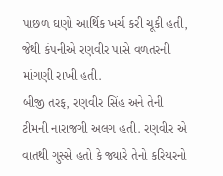પાછળ ઘણો આર્થિક ખર્ચ કરી ચૂકી હતી, જેથી કંપનીએ રણવીર પાસે વળતરની માંગણી રાખી હતી.
બીજી તરફ, રણવીર સિંહ અને તેની ટીમની નારાજગી અલગ હતી. રણવીર એ વાતથી ગુસ્સે હતો કે જ્યારે તેનો કરિયરનો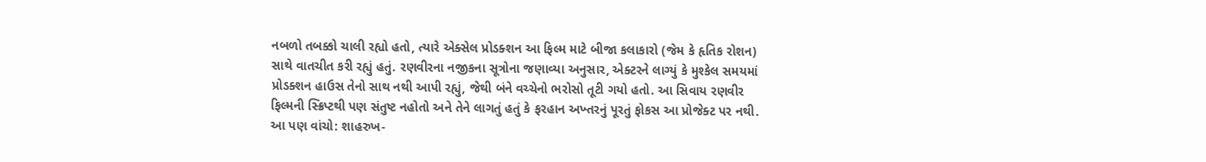નબળો તબક્કો ચાલી રહ્યો હતો, ત્યારે એક્સેલ પ્રોડક્શન આ ફિલ્મ માટે બીજા કલાકારો (જેમ કે હૃતિક રોશન) સાથે વાતચીત કરી રહ્યું હતું. રણવીરના નજીકના સૂત્રોના જણાવ્યા અનુસાર, એક્ટરને લાગ્યું કે મુશ્કેલ સમયમાં પ્રોડક્શન હાઉસ તેનો સાથ નથી આપી રહ્યું, જેથી બંને વચ્ચેનો ભરોસો તૂટી ગયો હતો. આ સિવાય રણવીર ફિલ્મની સ્ક્રિપ્ટથી પણ સંતુષ્ટ નહોતો અને તેને લાગતું હતું કે ફરહાન અખ્તરનું પૂરતું ફોકસ આ પ્રોજેક્ટ પર નથી.
આ પણ વાંચો: શાહરુખ-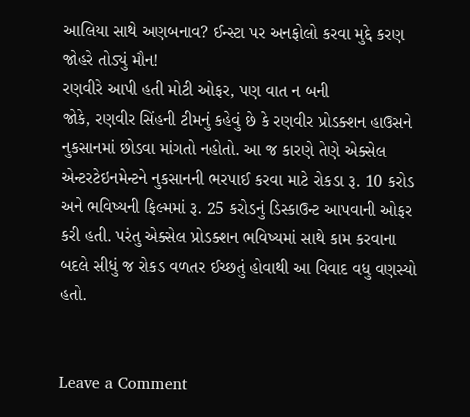આલિયા સાથે અણબનાવ? ઈન્સ્ટા પર અનફોલો કરવા મુદ્દે કરણ જોહરે તોડ્યું મૌન!
રણવીરે આપી હતી મોટી ઓફર, પણ વાત ન બની
જોકે, રણવીર સિંહની ટીમનું કહેવું છે કે રણવીર પ્રોડક્શન હાઉસને નુકસાનમાં છોડવા માંગતો નહોતો. આ જ કારણે તેણે એક્સેલ એન્ટરટેઇનમેન્ટને નુકસાનની ભરપાઈ કરવા માટે રોકડા રૂ. 10 કરોડ અને ભવિષ્યની ફિલ્મમાં રૂ. 25 કરોડનું ડિસ્કાઉન્ટ આપવાની ઓફર કરી હતી. પરંતુ એક્સેલ પ્રોડક્શન ભવિષ્યમાં સાથે કામ કરવાના બદલે સીધું જ રોકડ વળતર ઈચ્છતું હોવાથી આ વિવાદ વધુ વણસ્યો હતો.


Leave a Comment